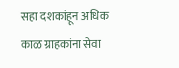सहा दशकांहून अधिक काळ ग्राहकांना सेवा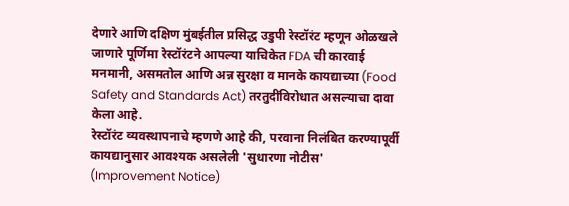देणारे आणि दक्षिण मुंबईतील प्रसिद्ध उडुपी रेस्टॉरंट म्हणून ओळखले जाणारे पूर्णिमा रेस्टॉरंटने आपल्या याचिकेत FDA ची कारवाई मनमानी, असमतोल आणि अन्न सुरक्षा व मानके कायद्याच्या (Food Safety and Standards Act) तरतुदींविरोधात असल्याचा दावा केला आहे.
रेस्टॉरंट व्यवस्थापनाचे म्हणणे आहे की, परवाना निलंबित करण्यापूर्वी कायद्यानुसार आवश्यक असलेली 'सुधारणा नोटीस' (Improvement Notice)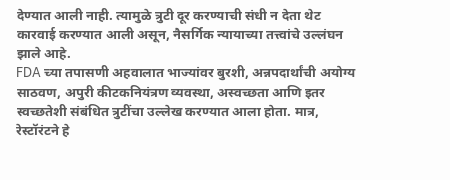देण्यात आली नाही. त्यामुळे त्रुटी दूर करण्याची संधी न देता थेट कारवाई करण्यात आली असून, नैसर्गिक न्यायाच्या तत्त्वांचे उल्लंघन झाले आहे.
FDA च्या तपासणी अहवालात भाज्यांवर बुरशी, अन्नपदार्थांची अयोग्य साठवण, अपुरी कीटकनियंत्रण व्यवस्था, अस्वच्छता आणि इतर स्वच्छतेशी संबंधित त्रुटींचा उल्लेख करण्यात आला होता. मात्र, रेस्टॉरंटने हे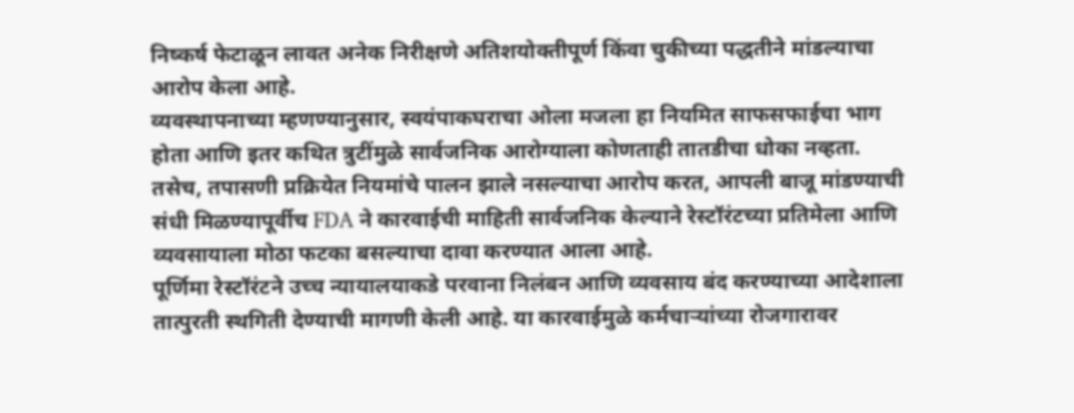निष्कर्ष फेटाळून लावत अनेक निरीक्षणे अतिशयोक्तीपूर्ण किंवा चुकीच्या पद्धतीने मांडल्याचा आरोप केला आहे.
व्यवस्थापनाच्या म्हणण्यानुसार, स्वयंपाकघराचा ओला मजला हा नियमित साफसफाईचा भाग होता आणि इतर कथित त्रुटींमुळे सार्वजनिक आरोग्याला कोणताही तातडीचा धोका नव्हता.
तसेच, तपासणी प्रक्रियेत नियमांचे पालन झाले नसल्याचा आरोप करत, आपली बाजू मांडण्याची संधी मिळण्यापूर्वीच FDA ने कारवाईची माहिती सार्वजनिक केल्याने रेस्टॉरंटच्या प्रतिमेला आणि व्यवसायाला मोठा फटका बसल्याचा दावा करण्यात आला आहे.
पूर्णिमा रेस्टॉरंटने उच्च न्यायालयाकडे परवाना निलंबन आणि व्यवसाय बंद करण्याच्या आदेशाला तात्पुरती स्थगिती देण्याची मागणी केली आहे. या कारवाईमुळे कर्मचाऱ्यांच्या रोजगारावर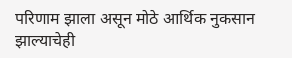परिणाम झाला असून मोठे आर्थिक नुकसान झाल्याचेही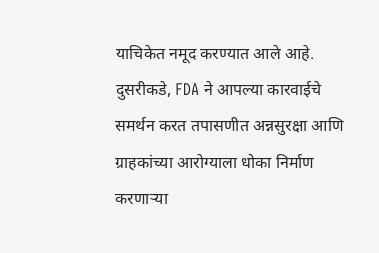याचिकेत नमूद करण्यात आले आहे.
दुसरीकडे, FDA ने आपल्या कारवाईचे समर्थन करत तपासणीत अन्नसुरक्षा आणि ग्राहकांच्या आरोग्याला धोका निर्माण करणाऱ्या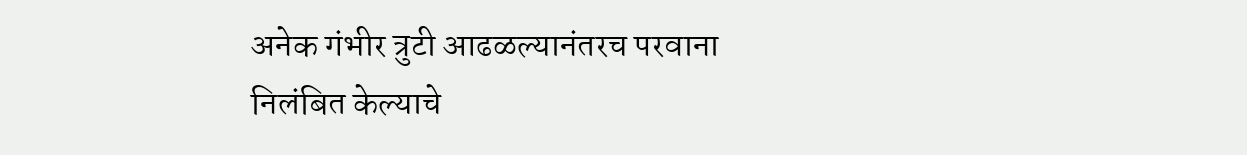अनेक गंभीर त्रुटी आढळल्यानंतरच परवाना निलंबित केल्याचे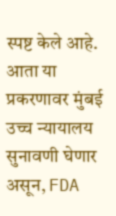स्पष्ट केले आहे.
आता या प्रकरणावर मुंबई उच्च न्यायालय सुनावणी घेणार असून, FDA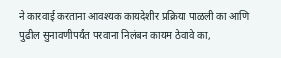ने कारवाई करताना आवश्यक कायदेशीर प्रक्रिया पाळली का आणि पुढील सुनावणीपर्यंत परवाना निलंबन कायम ठेवावे का,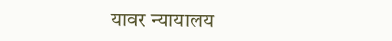यावर न्यायालय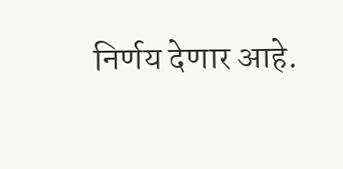निर्णय देणार आहे.